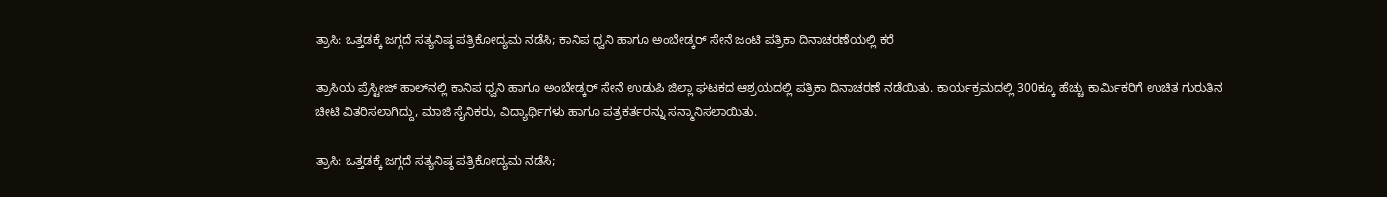ತ್ರಾಸಿ: ಒತ್ತಡಕ್ಕೆ ಜಗ್ಗದೆ ಸತ್ಯನಿಷ್ಠ ಪತ್ರಿಕೋದ್ಯಮ ನಡೆಸಿ; ಕಾನಿಪ ಧ್ವನಿ ಹಾಗೂ ಅಂಬೇಡ್ಕರ್ ಸೇನೆ ಜಂಟಿ ಪತ್ರಿಕಾ ದಿನಾಚರಣೆಯಲ್ಲಿ ಕರೆ

ತ್ರಾಸಿಯ ಪ್ರೆಸ್ಟೀಜ್ ಹಾಲ್‌ನಲ್ಲಿ ಕಾನಿಪ ಧ್ವನಿ ಹಾಗೂ ಅಂಬೇಡ್ಕರ್ ಸೇನೆ ಉಡುಪಿ ಜಿಲ್ಲಾ ಘಟಕದ ಆಶ್ರಯದಲ್ಲಿ ಪತ್ರಿಕಾ ದಿನಾಚರಣೆ ನಡೆಯಿತು. ಕಾರ್ಯಕ್ರಮದಲ್ಲಿ 300ಕ್ಕೂ ಹೆಚ್ಚು ಕಾರ್ಮಿಕರಿಗೆ ಉಚಿತ ಗುರುತಿನ ಚೀಟಿ ವಿತರಿಸಲಾಗಿದ್ದು, ಮಾಜಿ ಸೈನಿಕರು, ವಿದ್ಯಾರ್ಥಿಗಳು ಹಾಗೂ ಪತ್ರಕರ್ತರನ್ನು ಸನ್ಮಾನಿಸಲಾಯಿತು.

ತ್ರಾಸಿ: ಒತ್ತಡಕ್ಕೆ ಜಗ್ಗದೆ ಸತ್ಯನಿಷ್ಠ ಪತ್ರಿಕೋದ್ಯಮ ನಡೆಸಿ;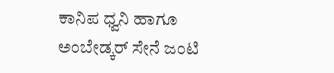ಕಾನಿಪ ಧ್ವನಿ ಹಾಗೂ ಅಂಬೇಡ್ಕರ್ ಸೇನೆ ಜಂಟಿ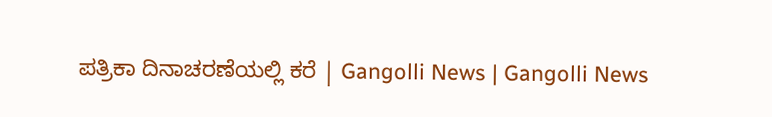ಪತ್ರಿಕಾ ದಿನಾಚರಣೆಯಲ್ಲಿ ಕರೆ | Gangolli News | Gangolli News